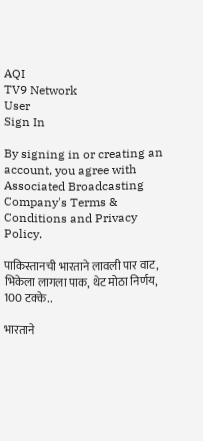AQI
TV9 Network
User
Sign In

By signing in or creating an account, you agree with Associated Broadcasting Company's Terms & Conditions and Privacy Policy.

पाकिस्तानची भारताने लावली पार वाट, भिकेला लागला पाक, थेट मोठा निर्णय, 100 टक्के..

भारताने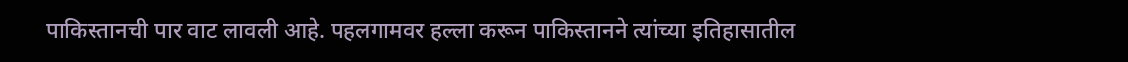पाकिस्तानची पार वाट लावली आहे. पहलगामवर हल्ला करून पाकिस्तानने त्यांच्या इतिहासातील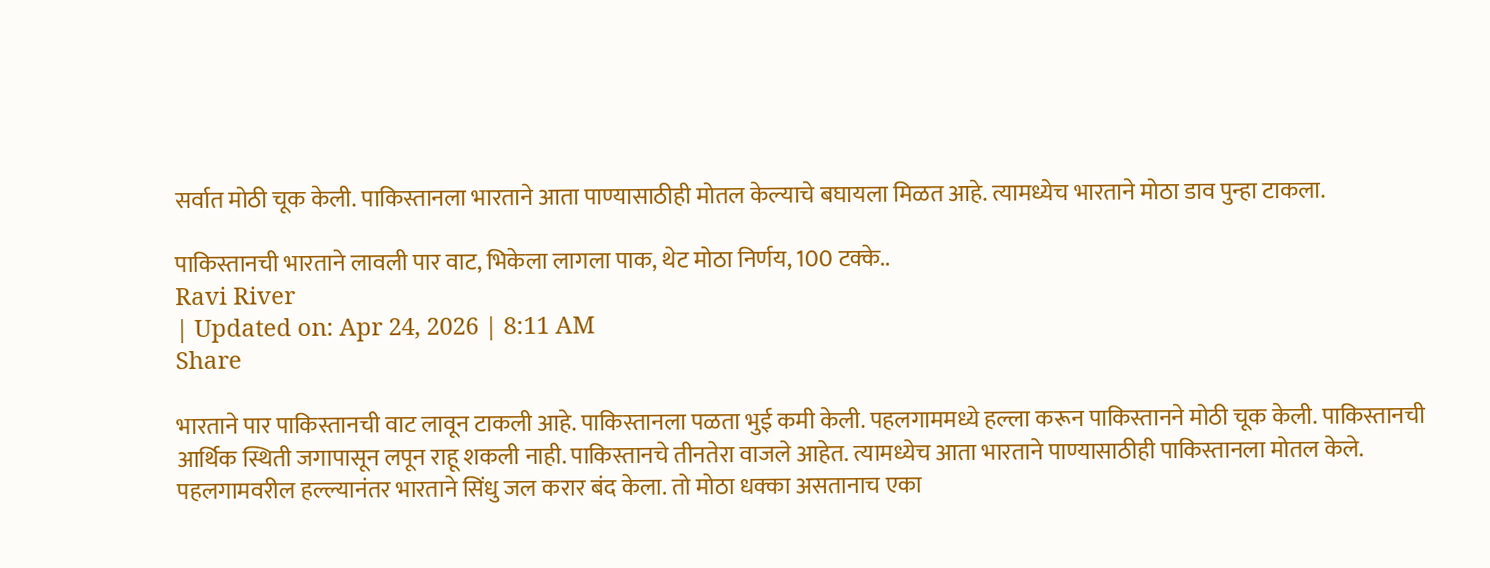सर्वात मोठी चूक केली. पाकिस्तानला भारताने आता पाण्यासाठीही मोतल केल्याचे बघायला मिळत आहे. त्यामध्येच भारताने मोठा डाव पुन्हा टाकला.

पाकिस्तानची भारताने लावली पार वाट, भिकेला लागला पाक, थेट मोठा निर्णय, 100 टक्के..
Ravi River
| Updated on: Apr 24, 2026 | 8:11 AM
Share

भारताने पार पाकिस्तानची वाट लावून टाकली आहे. पाकिस्तानला पळता भुई कमी केली. पहलगाममध्ये हल्ला करून पाकिस्तानने मोठी चूक केली. पाकिस्तानची आर्थिक स्थिती जगापासून लपून राहू शकली नाही. पाकिस्तानचे तीनतेरा वाजले आहेत. त्यामध्येच आता भारताने पाण्यासाठीही पाकिस्तानला मोतल केले. पहलगामवरील हल्ल्यानंतर भारताने सिंधु जल करार बंद केला. तो मोठा धक्का असतानाच एका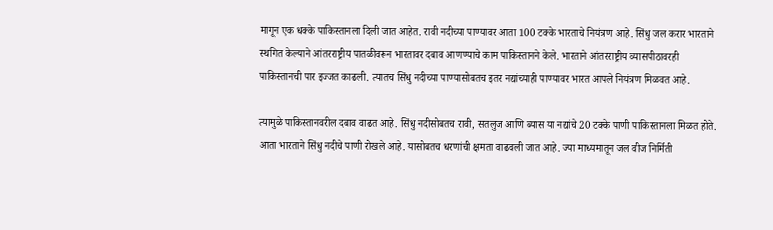मागून एक धक्के पाकिस्तानला दिली जात आहेत. रावी नदीच्या पाण्यावर आता 100 टक्के भारताचे नियंत्रण आहे. सिंधु जल करार भारताने स्थगित केल्याने आंतरराष्ट्रीय पातळीवरून भारतावर दबाव आणण्याचे काम पाकिस्तानने केले. भारताने आंतरराष्ट्रीय व्यासपीठावरही पाकिस्तानची पार इज्जत काढली. त्यातच सिंधु नदीच्या पाण्यासोबतच इतर नद्यांच्याही पाण्यावर भारत आपले नियंत्रण मिळवत आहे.

त्यामुळे पाकिस्तानवरील दबाव वाढत आहे. सिंधु नदीसोबतच रावी, सतलुज आणि ब्यास या नद्यांचे 20 टक्के पाणी पाकिस्तानला मिळत होते. आता भारताने सिंधु नदीचे पाणी रोखले आहे. यासोबतच धरणांची क्षमता वाढवली जात आहे. ज्या माध्यमातून जल वीज निर्मिती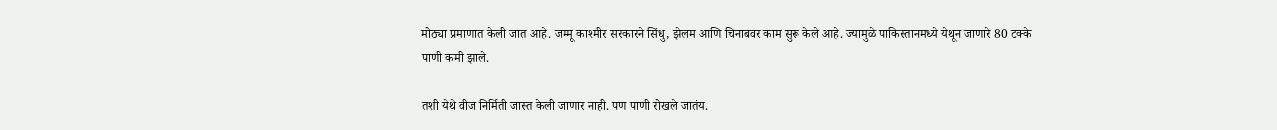मोठ्या प्रमाणात केली जात आहे. जम्मू काश्मीर सरकारने सिंधु, झेलम आणि चिनाबवर काम सुरू केले आहे. ज्यामुळे पाकिस्तानमध्ये येथून जाणारे 80 टक्के पाणी कमी झाले.

तशी येथे वीज निर्मिती जास्त केली जाणार नाही. पण पाणी रोखले जातंय.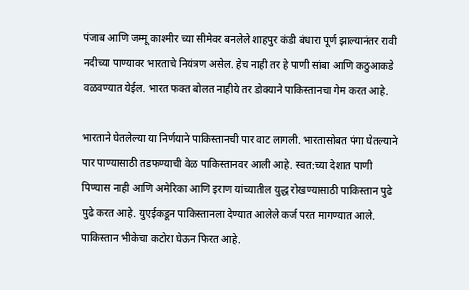पंजाब आणि जम्मू काश्मीर च्या सीमेवर बनलेले शाहपुर कंडी बंधारा पूर्ण झाल्यानंतर रावी नदीच्या पाण्यावर भारताचे नियंत्रण असेल. हेच नाही तर हे पाणी सांबा आणि कठुआकडे वळवण्यात येईल. भारत फक्त बोलत नाहीये तर डोक्याने पाकिस्तानचा गेम करत आहे.

भारताने घेतलेल्या या निर्णयाने पाकिस्तानची पार वाट लागली. भारतासोबत पंगा घेतल्याने पार पाण्यासाठी तडफण्याची वेळ पाकिस्तानवर आली आहे. स्वत:च्या देशात पाणी पिण्यास नाही आणि अमेरिका आणि इराण यांच्यातील युद्ध रोखण्यासाठी पाकिस्तान पुढे पुढे करत आहे. युएईकडून पाकिस्तानला देण्यात आलेले कर्ज परत मागण्यात आले. पाकिस्तान भीकेचा कटोरा घेऊन फिरत आहे.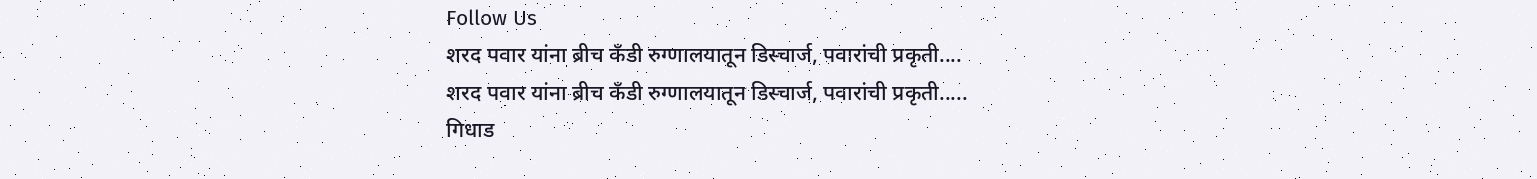Follow Us
शरद पवार यांना ब्रीच कँडी रुग्णालयातून डिस्चार्ज, पवारांची प्रकृती....
शरद पवार यांना ब्रीच कँडी रुग्णालयातून डिस्चार्ज, पवारांची प्रकृती.....
गिधाड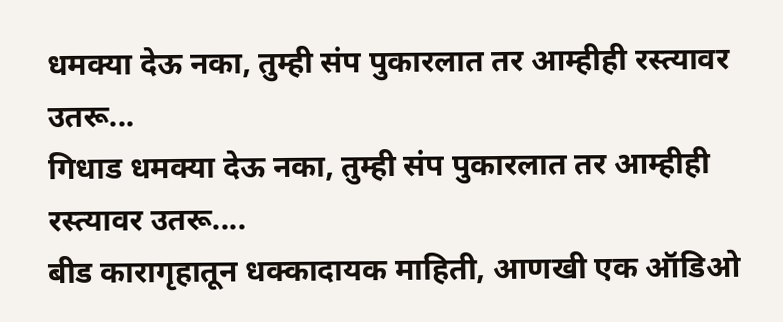धमक्या देऊ नका, तुम्ही संप पुकारलात तर आम्हीही रस्त्यावर उतरू...
गिधाड धमक्या देऊ नका, तुम्ही संप पुकारलात तर आम्हीही रस्त्यावर उतरू....
बीड कारागृहातून धक्कादायक माहिती, आणखी एक ऑडिओ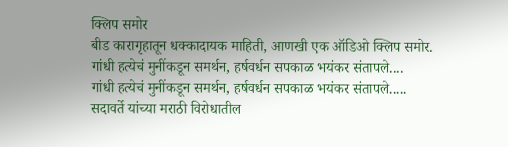क्लिप समोर
बीड कारागृहातून धक्कादायक माहिती, आणखी एक ऑडिओ क्लिप समोर.
गांधी हत्येचं मुनींकडून समर्थन, हर्षवर्धन सपकाळ भयंकर संतापले....
गांधी हत्येचं मुनींकडून समर्थन, हर्षवर्धन सपकाळ भयंकर संतापले.....
सदावर्ते यांच्या मराठी विरोधातील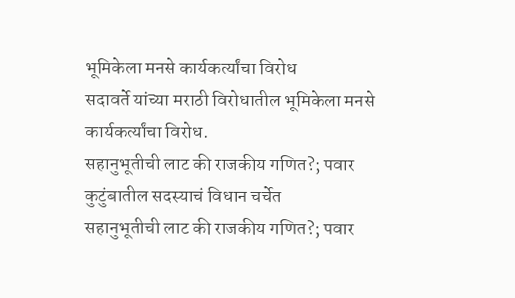भूमिकेला मनसे कार्यकर्त्यांचा विरोध
सदावर्ते यांच्या मराठी विरोधातील भूमिकेला मनसे कार्यकर्त्यांचा विरोध.
सहानुभूतीची लाट की राजकीय गणित?; पवार कुटुंबातील सदस्याचं विधान चर्चेत
सहानुभूतीची लाट की राजकीय गणित?; पवार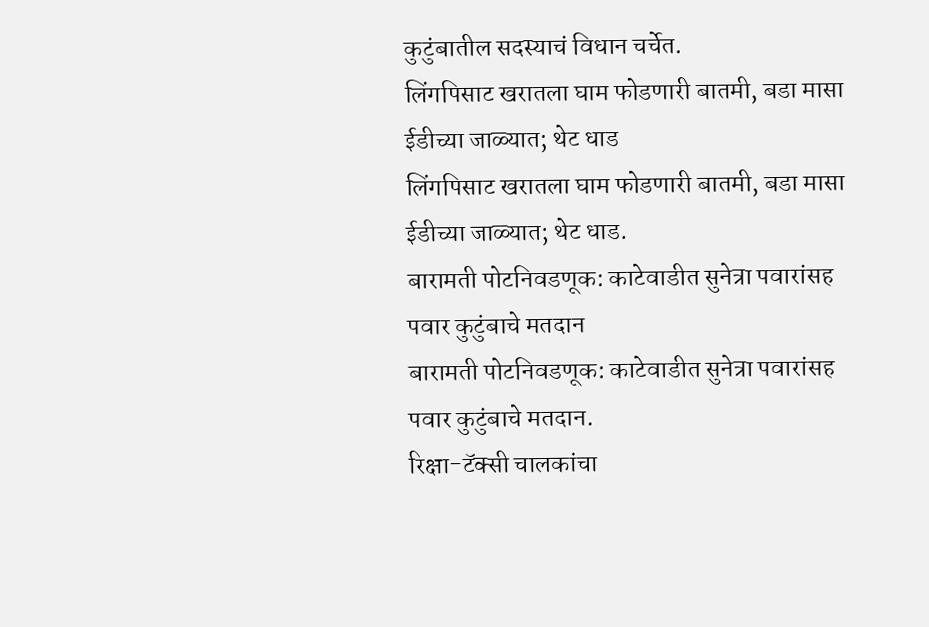कुटुंबातील सदस्याचं विधान चर्चेत.
लिंगपिसाट खरातला घाम फोडणारी बातमी, बडा मासा ईडीच्या जाळ्यात; थेट धाड
लिंगपिसाट खरातला घाम फोडणारी बातमी, बडा मासा ईडीच्या जाळ्यात; थेट धाड.
बारामती पोटनिवडणूक: काटेवाडीत सुनेत्रा पवारांसह पवार कुटुंबाचे मतदान
बारामती पोटनिवडणूक: काटेवाडीत सुनेत्रा पवारांसह पवार कुटुंबाचे मतदान.
रिक्षा-टॅक्सी चालकांचा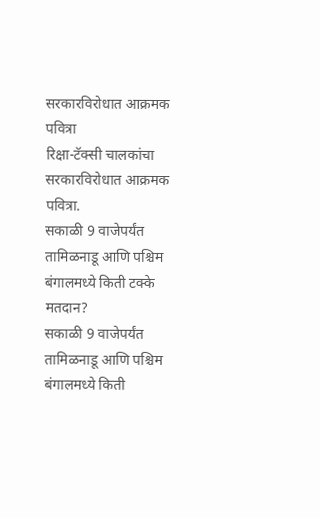सरकारविरोधात आक्रमक पवित्रा
रिक्षा-टॅक्सी चालकांचा सरकारविरोधात आक्रमक पवित्रा.
सकाळी 9 वाजेपर्यंत तामिळनाडू आणि पश्चिम बंगालमध्ये किती टक्के मतदान?
सकाळी 9 वाजेपर्यंत तामिळनाडू आणि पश्चिम बंगालमध्ये किती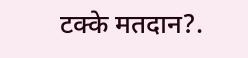टक्के मतदान?.